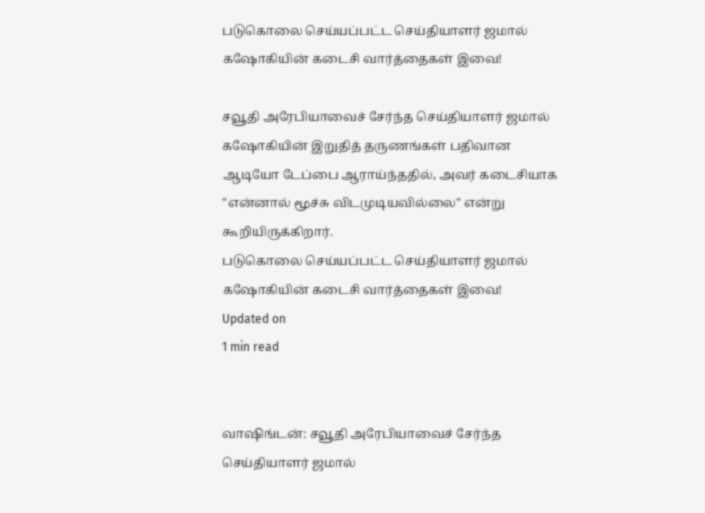படுகொலை செய்யப்பட்ட செய்தியாளர் ஜமால் கஷோகியின் கடைசி வார்த்தைகள் இவை!

சவூதி அரேபியாவைச் சேர்ந்த செய்தியாளர் ஜமால் கஷோகியின் இறுதித் தருணங்கள் பதிவான ஆடியோ டேப்பை ஆராய்ந்ததில், அவர் கடைசியாக "என்னால் மூச்சு விடமுடியவில்லை" என்று கூறியிருக்கிறார்.
படுகொலை செய்யப்பட்ட செய்தியாளர் ஜமால் கஷோகியின் கடைசி வார்த்தைகள் இவை!
Updated on
1 min read


வாஷிங்டன்: சவூதி அரேபியாவைச் சேர்ந்த செய்தியாளர் ஜமால்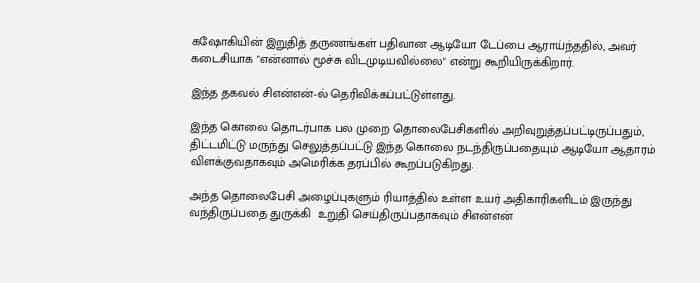கஷோகியின் இறுதித் தருணங்கள் பதிவான ஆடியோ டேப்பை ஆராய்ந்ததில், அவர் கடைசியாக "என்னால் மூச்சு விடமுடியவில்லை" என்று கூறியிருக்கிறார்.

இந்த தகவல் சிஎன்என்-ல் தெரிவிக்கப்பட்டுள்ளது.

இந்த கொலை தொடர்பாக பல முறை தொலைபேசிகளில் அறிவுறுத்தப்பட்டிருப்பதும், திட்டமிட்டு மருந்து செலுத்தப்பட்டு இந்த கொலை நடந்திருப்பதையும் ஆடியோ ஆதாரம் விளக்குவதாகவும் அமெரிக்க தரப்பில் கூறப்படுகிறது.

அந்த தொலைபேசி அழைப்புகளும் ரியாத்தில் உள்ள உயர் அதிகாரிகளிடம் இருந்து வந்திருப்பதை துருக்கி  உறுதி செய்திருப்பதாகவும் சிஎன்என்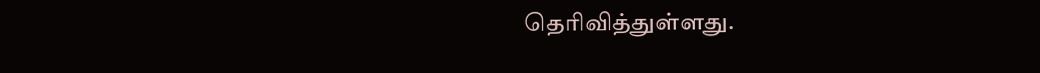தெரிவித்துள்ளது.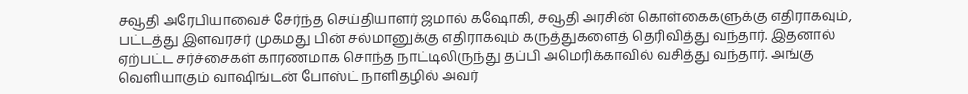சவூதி அரேபியாவைச் சேர்ந்த செய்தியாளர் ஜமால் கஷோகி, சவூதி அரசின் கொள்கைகளுக்கு எதிராகவும், பட்டத்து இளவரசர் முகமது பின் சல்மானுக்கு எதிராகவும் கருத்துகளைத் தெரிவித்து வந்தார். இதனால் ஏற்பட்ட சர்ச்சைகள் காரணமாக சொந்த நாட்டிலிருந்து தப்பி அமெரிக்காவில் வசித்து வந்தார். அங்கு வெளியாகும் வாஷிங்டன் போஸ்ட் நாளிதழில் அவர்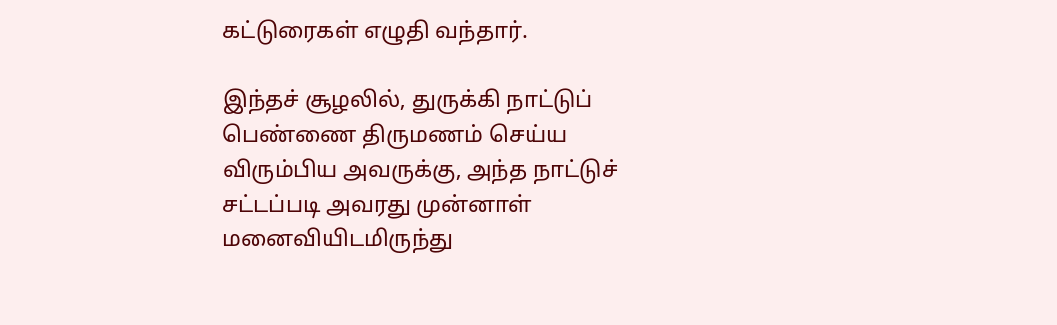கட்டுரைகள் எழுதி வந்தார்.

இந்தச் சூழலில், துருக்கி நாட்டுப் பெண்ணை திருமணம் செய்ய விரும்பிய அவருக்கு, அந்த நாட்டுச் சட்டப்படி அவரது முன்னாள் மனைவியிடமிருந்து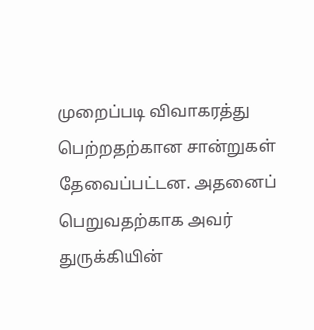முறைப்படி விவாகரத்து பெற்றதற்கான சான்றுகள் தேவைப்பட்டன. அதனைப் பெறுவதற்காக அவர் துருக்கியின்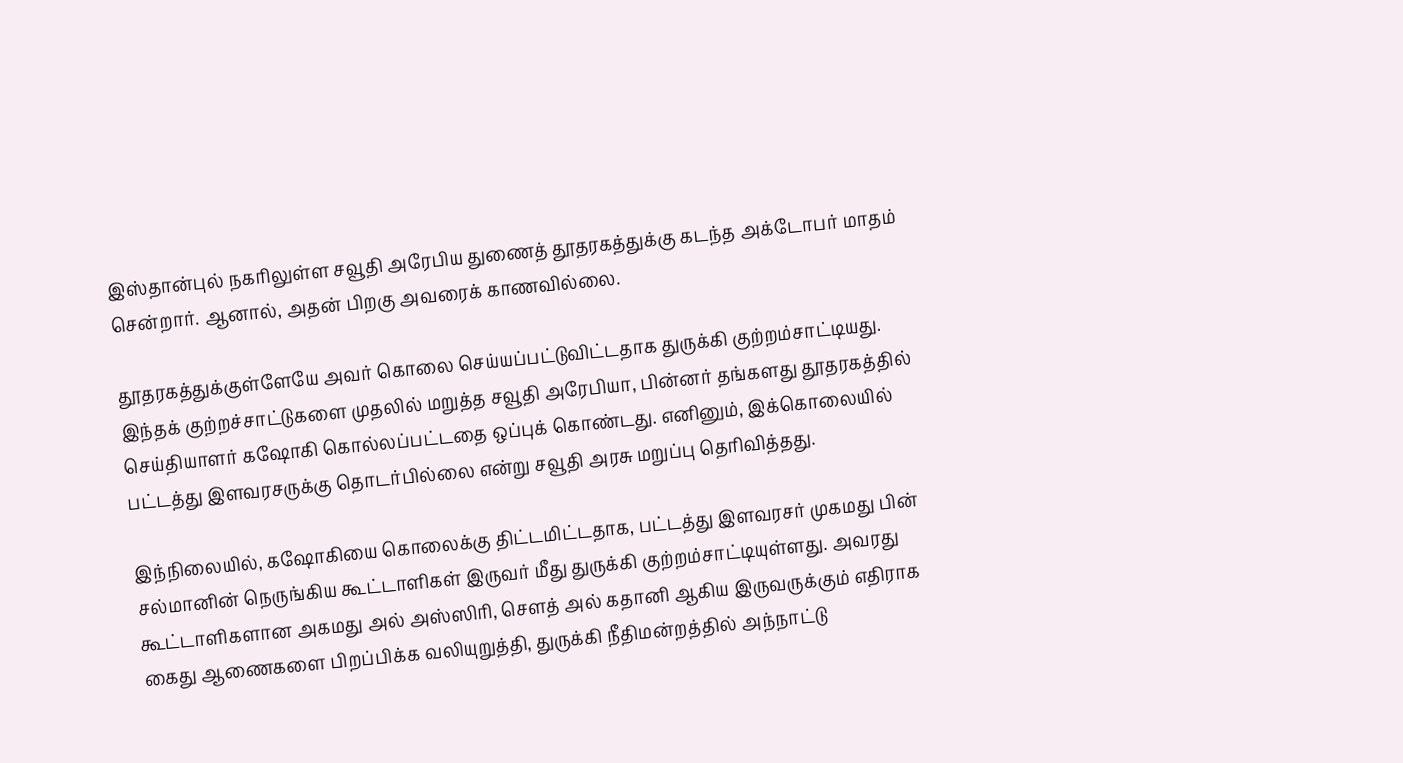இஸ்தான்புல் நகரிலுள்ள சவூதி அரேபிய துணைத் தூதரகத்துக்கு கடந்த அக்டோபர் மாதம் சென்றார். ஆனால், அதன் பிறகு அவரைக் காணவில்லை.

தூதரகத்துக்குள்ளேயே அவர் கொலை செய்யப்பட்டுவிட்டதாக துருக்கி குற்றம்சாட்டியது. இந்தக் குற்றச்சாட்டுகளை முதலில் மறுத்த சவூதி அரேபியா, பின்னர் தங்களது தூதரகத்தில் செய்தியாளர் கஷோகி கொல்லப்பட்டதை ஒப்புக் கொண்டது. எனினும், இக்கொலையில் பட்டத்து இளவரசருக்கு தொடர்பில்லை என்று சவூதி அரசு மறுப்பு தெரிவித்தது.

இந்நிலையில், கஷோகியை கொலைக்கு திட்டமிட்டதாக, பட்டத்து இளவரசர் முகமது பின் சல்மானின் நெருங்கிய கூட்டாளிகள் இருவர் மீது துருக்கி குற்றம்சாட்டியுள்ளது. அவரது கூட்டாளிகளான அகமது அல் அஸ்ஸிரி, சௌத் அல் கதானி ஆகிய இருவருக்கும் எதிராக கைது ஆணைகளை பிறப்பிக்க வலியுறுத்தி, துருக்கி நீதிமன்றத்தில் அந்நாட்டு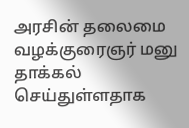அரசின் தலைமை வழக்குரைஞர் மனு தாக்கல் செய்துள்ளதாக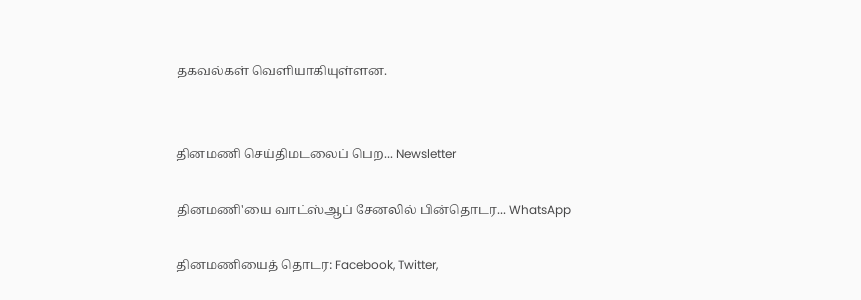தகவல்கள் வெளியாகியுள்ளன.


தினமணி செய்திமடலைப் பெற... Newsletter

தினமணி'யை வாட்ஸ்ஆப் சேனலில் பின்தொடர... WhatsApp

தினமணியைத் தொடர: Facebook, Twitter,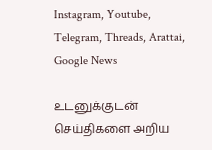Instagram, Youtube, Telegram, Threads, Arattai, Google News

உடனுக்குடன் செய்திகளை அறிய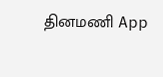தினமணி App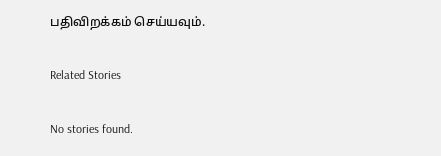பதிவிறக்கம் செய்யவும்.

Related Stories

No stories found.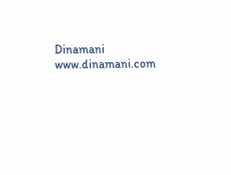Dinamani
www.dinamani.com